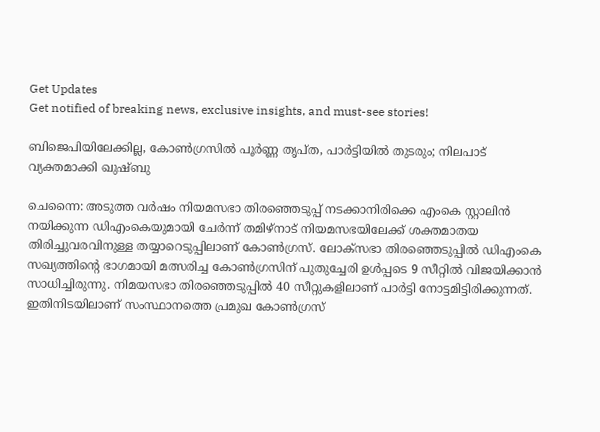Get Updates
Get notified of breaking news, exclusive insights, and must-see stories!

ബിജെപിയിലേക്കില്ല, കോണ്‍ഗ്രസില്‍ പൂര്‍ണ്ണ തൃപ്ത, പാര്‍ട്ടിയില്‍ തുടരും; നിലപാട് വ്യക്തമാക്കി ഖുഷ്ബു

ചെന്നൈ: അടുത്ത വര്‍ഷം നിയമസഭാ തിരഞ്ഞെടുപ്പ് നടക്കാനിരിക്കെ എംകെ സ്റ്റാലിന്‍ നയിക്കുന്ന ഡിഎംകെയുമായി ചേര്‍ന്ന് തമിഴ്നാട് നിയമസഭയിലേക്ക് ശക്തമാതയ തിരിച്ചുവരവിനുള്ള തയ്യാറെടുപ്പിലാണ് കോണ്‍ഗ്രസ്. ലോക്സഭാ തിരഞ്ഞെടുപ്പില്‍ ഡിഎംകെ സഖ്യത്തിന്‍റെ ഭാഗമായി മത്സരിച്ച കോണ്‍ഗ്രസിന് പുതുച്ചേരി ഉള്‍പ്പടെ 9 സീറ്റില്‍ വിജയിക്കാന്‍ സാധിച്ചിരുന്നു. നിമയസഭാ തിരഞ്ഞെടുപ്പില്‍ 40 സീറ്റുകളിലാണ് പാര്‍ട്ടി നോട്ടമിട്ടിരിക്കുന്നത്. ഇതിനിടയിലാണ് സംസ്ഥാനത്തെ പ്രമുഖ കോണ്‍ഗ്രസ്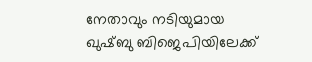നേതാവും നടിയുമായ ഖുഷ്ബു ബിജെപിയിലേക്ക്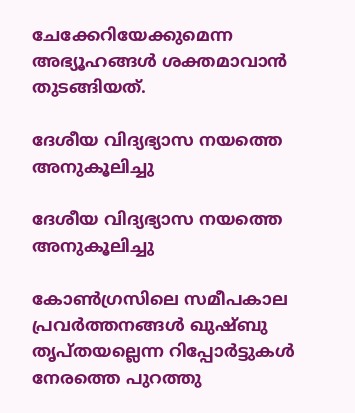ചേക്കേറിയേക്കുമെന്ന അഭ്യൂഹങ്ങള്‍ ശക്തമാവാന്‍ തുടങ്ങിയത്.

ദേശീയ വിദ്യഭ്യാസ നയത്തെ അനുകൂലിച്ചു

ദേശീയ വിദ്യഭ്യാസ നയത്തെ അനുകൂലിച്ചു

കോണ്‍ഗ്രസിലെ സമീപകാല പ്രവര്‍ത്തനങ്ങള്‍ ഖുഷ്ബു തൃപ്തയല്ലെന്ന റിപ്പോര്‍ട്ടുകള്‍ നേരത്തെ പുറത്തു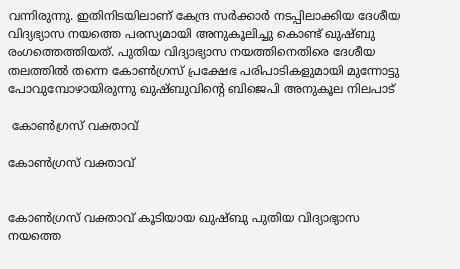വന്നിരുന്നു. ഇതിനിടയിലാണ് കേന്ദ്ര സര്‍ക്കാര്‍ നടപ്പിലാക്കിയ ദേശീയ വിദ്യഭ്യാസ നയത്തെ പരസ്യമായി അനുകൂലിച്ചു കൊണ്ട് ഖുഷ്ബു രംഗത്തെത്തിയത്. പുതിയ വിദ്യാഭ്യാസ നയത്തിനെതിരെ ദേശീയ തലത്തില്‍ തന്നെ കോണ്‍ഗ്രസ് പ്രക്ഷേഭ പരിപാടികളുമായി മുന്നോട്ടു പോവുമ്പോഴായിരുന്നു ഖുഷ്ബുവിന്‍റെ ബിജെപി അനുകൂല നിലപാട്

 കോണ്‍ഗ്രസ് വക്താവ്

കോണ്‍ഗ്രസ് വക്താവ്


കോണ്‍ഗ്രസ് വക്താവ് കൂടിയായ ഖുഷ്ബു പുതിയ വിദ്യാഭ്യാസ നയത്തെ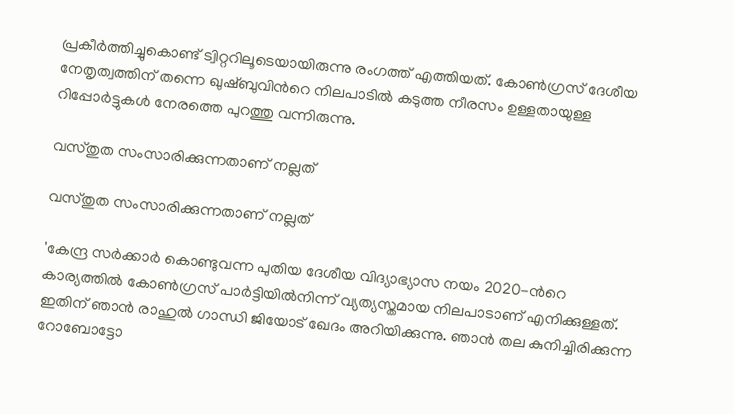പ്രകീര്‍ത്തിച്ചുകൊണ്ട് ട്വിറ്ററിലൂടെയായിരുന്നു രംഗത്ത് എത്തിയത്. കോണ്‍ഗ്രസ് ദേശീയ നേതൃത്വത്തിന് തന്നെ ഖുഷ്ബുവിന്‍റെ നിലപാടില്‍ കടുത്ത നീരസം ഉള്ളതായുള്ള റിപ്പോര്‍ട്ടുകള്‍ നേരത്തെ പുറത്തു വന്നിരുന്നു.

വസ്തുത സംസാരിക്കുന്നതാണ് നല്ലത്

വസ്തുത സംസാരിക്കുന്നതാണ് നല്ലത്

'കേന്ദ്ര സര്‍ക്കാര്‍ കൊണ്ടുവന്ന പുതിയ ദേശീയ വിദ്യാഭ്യാസ നയം 2020-ന്‍റെ കാര്യത്തിൽ കോണ്‍ഗ്രസ് പാർട്ടിയിൽനിന്ന് വ്യത്യസ്തമായ നിലപാടാണ് എനിക്കുള്ളത്. ഇതിന് ഞാന്‍ രാഹുൽ ഗാന്ധി ജിയോട് ഖേദം അറിയിക്കുന്നു. ഞാൻ തല കുനിച്ചിരിക്കുന്ന റോബോട്ടോ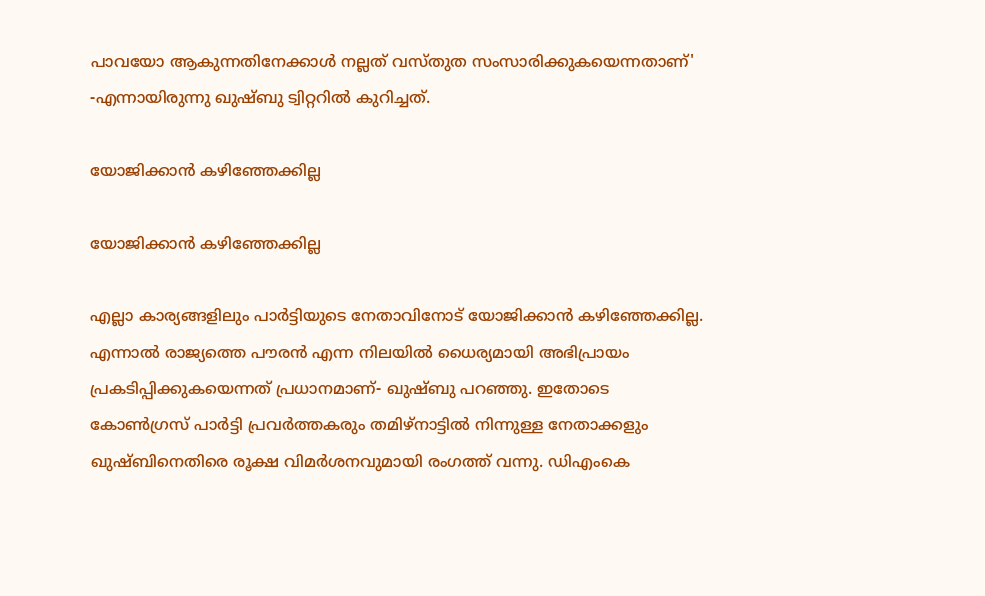പാവയോ ആകുന്നതിനേക്കാൾ നല്ലത് വസ്തുത സംസാരിക്കുകയെന്നതാണ്' -എന്നായിരുന്നു ഖുഷ്ബു ട്വിറ്ററില്‍ കുറിച്ചത്.

യോജിക്കാന്‍ കഴിഞ്ഞേക്കില്ല

യോജിക്കാന്‍ കഴിഞ്ഞേക്കില്ല

എല്ലാ കാര്യങ്ങളിലും പാര്‍ട്ടിയുടെ നേതാവിനോട് യോജിക്കാന്‍ കഴിഞ്ഞേക്കില്ല. എന്നാല്‍ രാജ്യത്തെ പൗരൻ എന്ന നിലയിൽ ധൈര്യമായി അഭിപ്രായം പ്രകടിപ്പിക്കുകയെന്നത് പ്രധാനമാണ്- ഖുഷ്ബു പറഞ്ഞു. ഇതോടെ കോണ്‍ഗ്രസ് പാര്‍ട്ടി പ്രവര്‍ത്തകരും തമിഴ്നാട്ടില്‍ നിന്നുള്ള നേതാക്കളും ഖുഷ്ബിനെതിരെ രൂക്ഷ വിമര്‍ശനവുമായി രംഗത്ത് വന്നു. ഡിഎംകെ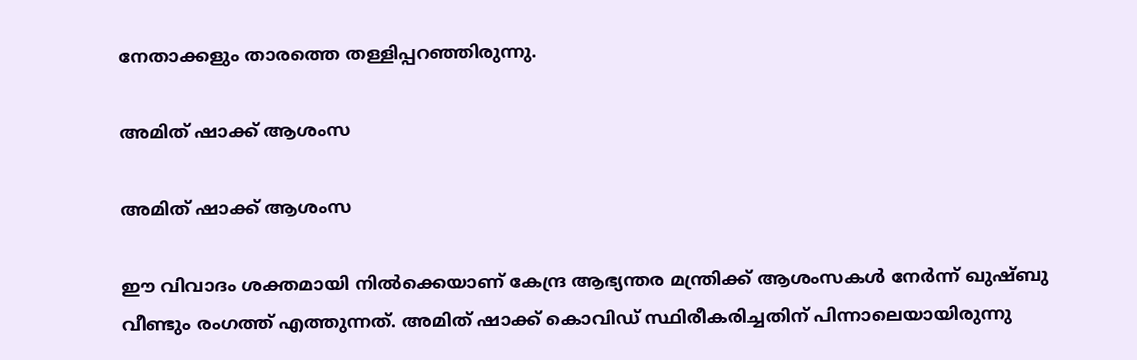നേതാക്കളും താരത്തെ തള്ളിപ്പറഞ്ഞിരുന്നു.

അമിത് ഷാക്ക് ആശംസ

അമിത് ഷാക്ക് ആശംസ

ഈ വിവാദം ശക്തമായി നില്‍ക്കെയാണ് കേന്ദ്ര ആഭ്യന്തര മന്ത്രിക്ക് ആശംസകള്‍ നേര്‍ന്ന് ഖുഷ്ബു വീണ്ടും രംഗത്ത് എത്തുന്നത്. അമിത് ഷാക്ക് കൊവിഡ് സ്ഥിരീകരിച്ചതിന് പിന്നാലെയായിരുന്നു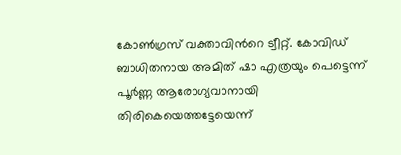കോണ്‍ഗ്രസ് വക്താവിന്‍റെ ട്വീറ്റ്. കോവിഡ് ബാധിതനായ അമിത് ഷാ എത്രയും പെട്ടെന്ന് പൂര്‍ണ്ണ ആരോഗ്യവാനായി തിരികെയെത്തട്ടേയെന്ന്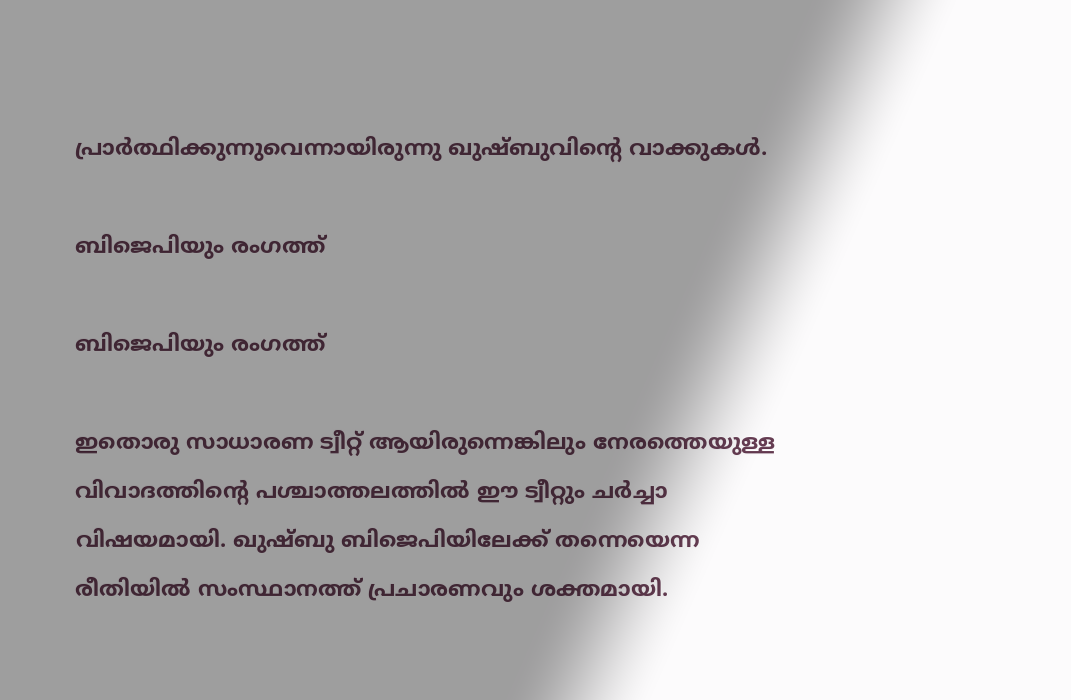പ്രാര്‍ത്ഥിക്കുന്നുവെന്നായിരുന്നു ഖുഷ്ബുവിന്‍റെ വാക്കുകള്‍.

ബിജെപിയും രംഗത്ത്

ബിജെപിയും രംഗത്ത്

ഇതൊരു സാധാരണ ട്വീറ്റ് ആയിരുന്നെങ്കിലും നേരത്തെയുള്ള വിവാദത്തിന്‍റെ പശ്ചാത്തലത്തില്‍ ഈ ട്വീറ്റും ചര്‍ച്ചാ വിഷയമായി. ഖുഷ്ബു ബിജെപിയിലേക്ക് തന്നെയെന്ന രീതിയില്‍ സംസ്ഥാനത്ത് പ്രചാരണവും ശക്തമായി.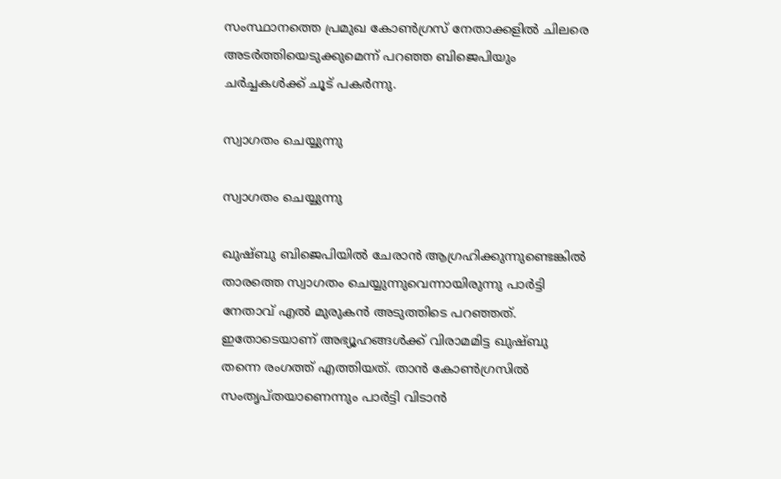സംസ്ഥാനത്തെ പ്രമുഖ കോണ്‍ഗ്രസ് നേതാക്കളില്‍ ചിലരെ അടര്‍ത്തിയെടുക്കുമെന്ന് പറഞ്ഞ ബിജെപിയും ചര്‍ച്ചകള്‍ക്ക് ചൂട് പകര്‍ന്നു.

സ്വാഗതം ചെയ്യുന്നു

സ്വാഗതം ചെയ്യുന്നു

ഖുഷ്ബു ബിജെപിയില്‍ ചേരാന്‍ ആഗ്രഹിക്കുന്നുണ്ടെങ്കില്‍ താരത്തെ സ്വാഗതം ചെയ്യുന്നുവെന്നായിരുന്നു പാര്‍ട്ടി നേതാവ് എല്‍ മുരുകന്‍ അടുത്തിടെ പറഞ്ഞത്. ഇതോടെയാണ് അഭ്യൂഹങ്ങള്‍ക്ക് വിരാമമിട്ട ഖുഷ്ബു തന്നെ രംഗത്ത് എത്തിയത്. താന്‍ കോണ്‍ഗ്രസില്‍ സംതൃപ്തയാണെന്നും പാര്‍ട്ടി വിടാന്‍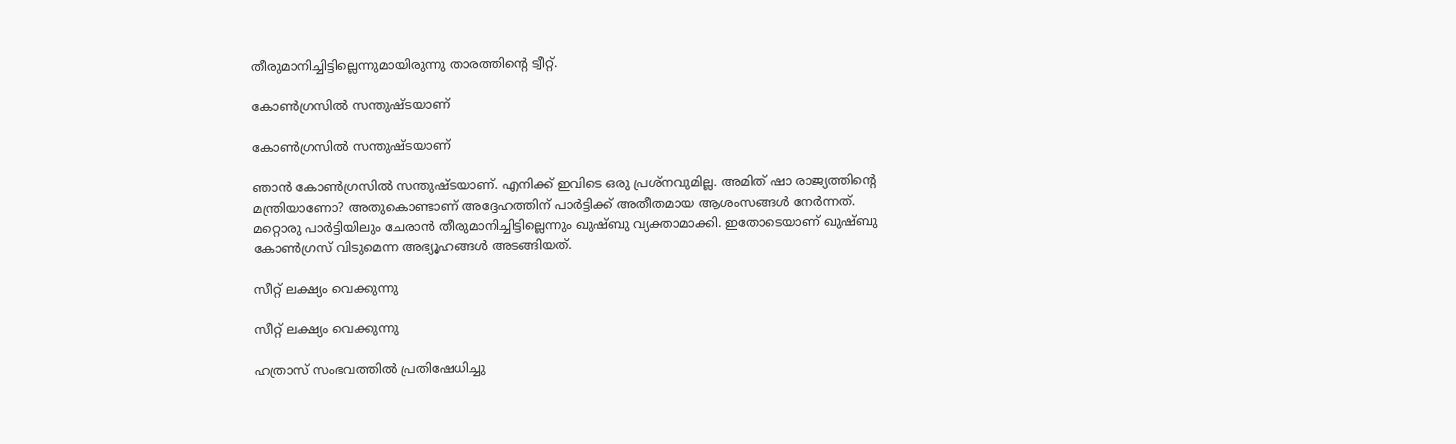തീരുമാനിച്ചിട്ടില്ലെന്നുമായിരുന്നു താരത്തിന്‍റെ ട്വീറ്റ്.

കോൺഗ്രസിൽ സന്തുഷ്ടയാണ്

കോൺഗ്രസിൽ സന്തുഷ്ടയാണ്

ഞാൻ കോൺഗ്രസിൽ സന്തുഷ്ടയാണ്. എനിക്ക് ഇവിടെ ഒരു പ്രശ്നവുമില്ല. അമിത് ഷാ രാജ്യത്തിന്റെ മന്ത്രിയാണോ? അതുകൊണ്ടാണ് അദ്ദേഹത്തിന് പാര്‍ട്ടിക്ക് അതീതമായ ആശംസങ്ങള്‍ നേര്‍ന്നത്. മറ്റൊരു പാര്‍ട്ടിയിലും ചേരാന്‍ തീരുമാനിച്ചിട്ടില്ലെന്നും ഖുഷ്ബു വ്യക്താമാക്കി. ഇതോടെയാണ് ഖുഷ്ബു കോണ്‍ഗ്രസ് വിടുമെന്ന അഭ്യൂഹങ്ങള്‍ അടങ്ങിയത്.

സീറ്റ് ലക്ഷ്യം വെക്കുന്നു

സീറ്റ് ലക്ഷ്യം വെക്കുന്നു

ഹത്രാസ് സംഭവത്തില്‍ പ്രതിഷേധിച്ചു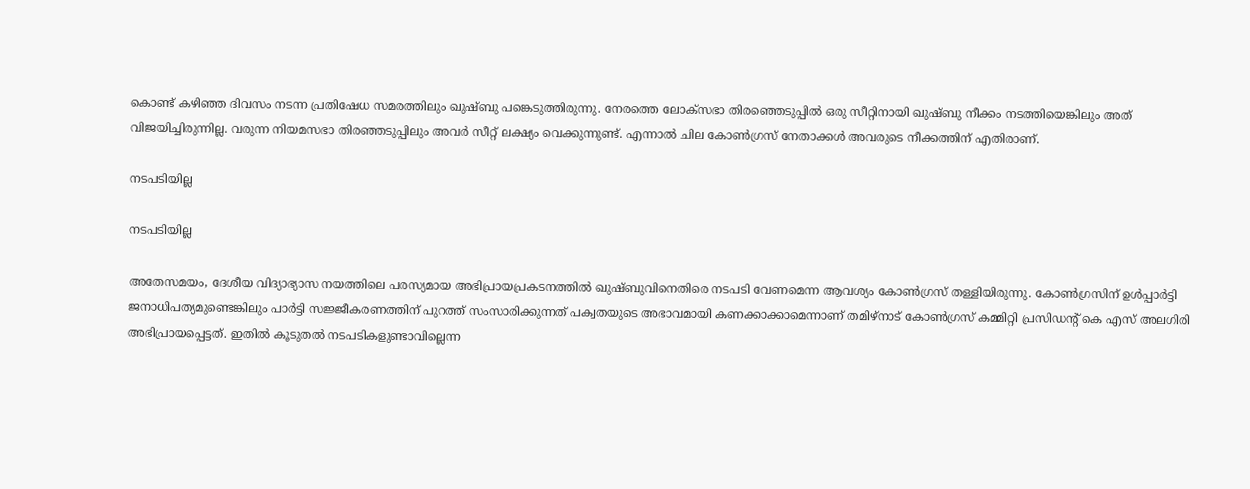കൊണ്ട് കഴിഞ്ഞ ദിവസം നടന്ന പ്രതിഷേധ സമരത്തിലും ഖുഷ്ബു പങ്കെടുത്തിരുന്നു. നേരത്തെ ലോക്സഭാ തിരഞ്ഞെടുപ്പില്‍ ഒരു സീറ്റിനായി ഖുഷ്ബു നീക്കം നടത്തിയെങ്കിലും അത് വിജയിച്ചിരുന്നില്ല. വരുന്ന നിയമസഭാ തിരഞ്ഞടുപ്പിലും അവര്‍ സീറ്റ് ലക്ഷ്യം വെക്കുന്നുണ്ട്. എന്നാല്‍ ചില കോണ്‍ഗ്രസ് നേതാക്കള്‍ അവരുടെ നീക്കത്തിന് എതിരാണ്.

നടപടിയില്ല

നടപടിയില്ല

അതേസമയം, ദേശീയ വിദ്യാഭ്യാസ നയത്തിലെ പരസ്യമായ അഭിപ്രായപ്രകടനത്തില്‍ ഖുഷ്ബുവിനെതിരെ നടപടി വേണമെന്ന ആവശ്യം കോണ്‍ഗ്രസ് തള്ളിയിരുന്നു. കോൺഗ്രസിന് ഉള്‍പ്പാര്‍ട്ടി ജനാധിപത്യമുണ്ടെങ്കിലും പാർട്ടി സജ്ജീകരണത്തിന് പുറത്ത് സംസാരിക്കുന്നത് പക്വതയുടെ അഭാവമായി കണക്കാക്കാമെന്നാണ് തമിഴ്‌നാട് കോൺഗ്രസ് കമ്മിറ്റി പ്രസിഡന്റ് കെ എസ് അലഗിരി അഭിപ്രായപ്പെട്ടത്. ഇതില്‍ കൂടുതല്‍ നടപടികളുണ്ടാവില്ലെന്ന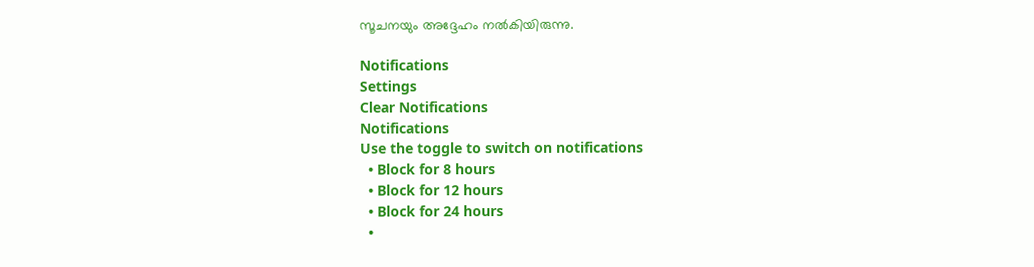സൂചനയും അദ്ദേഹം നല്‍കിയിരുന്നു.

Notifications
Settings
Clear Notifications
Notifications
Use the toggle to switch on notifications
  • Block for 8 hours
  • Block for 12 hours
  • Block for 24 hours
  •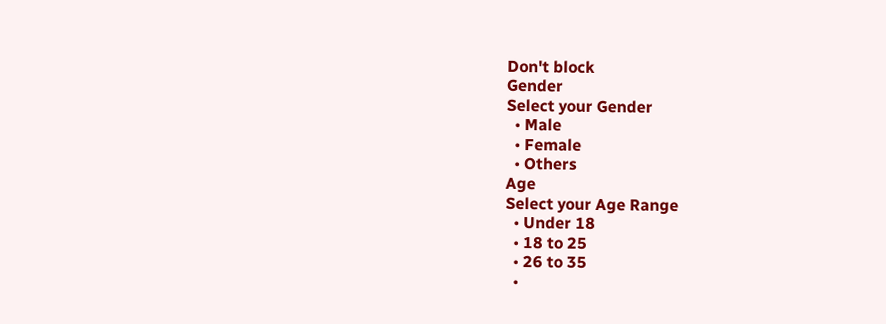Don't block
Gender
Select your Gender
  • Male
  • Female
  • Others
Age
Select your Age Range
  • Under 18
  • 18 to 25
  • 26 to 35
  •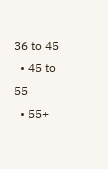36 to 45
  • 45 to 55
  • 55+